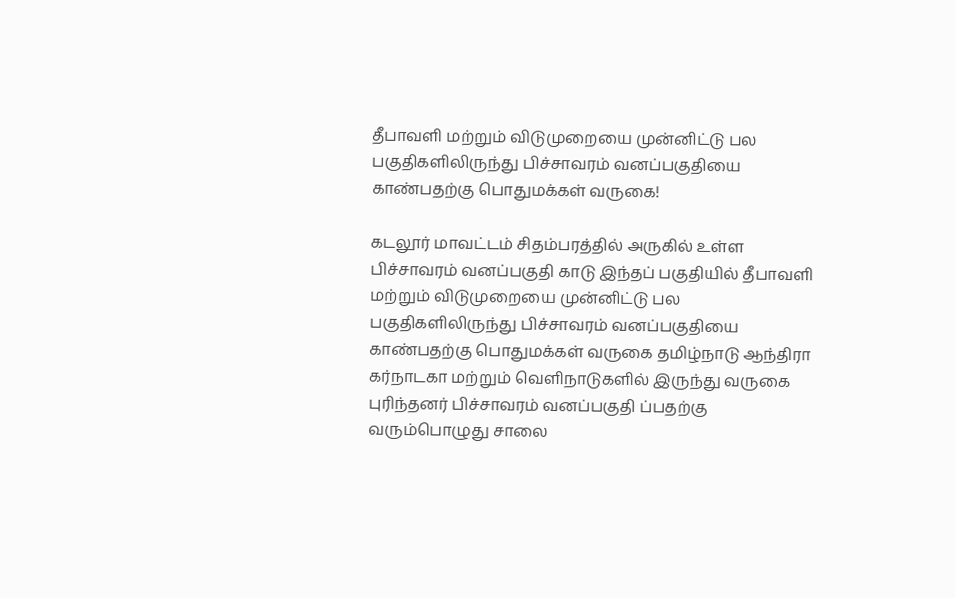தீபாவளி மற்றும் விடுமுறையை முன்னிட்டு பல பகுதிகளிலிருந்து பிச்சாவரம் வனப்பகுதியை காண்பதற்கு பொதுமக்கள் வருகை!

கடலூர் மாவட்டம் சிதம்பரத்தில் அருகில் உள்ள பிச்சாவரம் வனப்பகுதி காடு இந்தப் பகுதியில் தீபாவளி மற்றும் விடுமுறையை முன்னிட்டு பல பகுதிகளிலிருந்து பிச்சாவரம் வனப்பகுதியை காண்பதற்கு பொதுமக்கள் வருகை தமிழ்நாடு ஆந்திரா கர்நாடகா மற்றும் வெளிநாடுகளில் இருந்து வருகை புரிந்தனர் பிச்சாவரம் வனப்பகுதி ப்பதற்கு வரும்பொழுது சாலை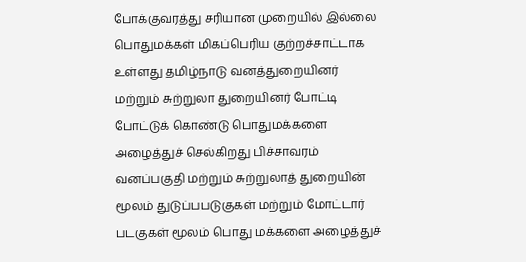போக்குவரத்து சரியான முறையில் இல்லை பொதுமக்கள் மிகப்பெரிய குற்றச்சாட்டாக உள்ளது தமிழ்நாடு வனத்துறையினர் மற்றும் சுற்றுலா துறையினர் போட்டி போட்டுக் கொண்டு பொதுமக்களை அழைத்துச் செல்கிறது பிச்சாவரம் வனப்பகுதி மற்றும் சுற்றுலாத் துறையின் மூலம் துடுப்பபடுகுகள் மற்றும் மோட்டார் படகுகள் மூலம் பொது மக்களை அழைத்துச்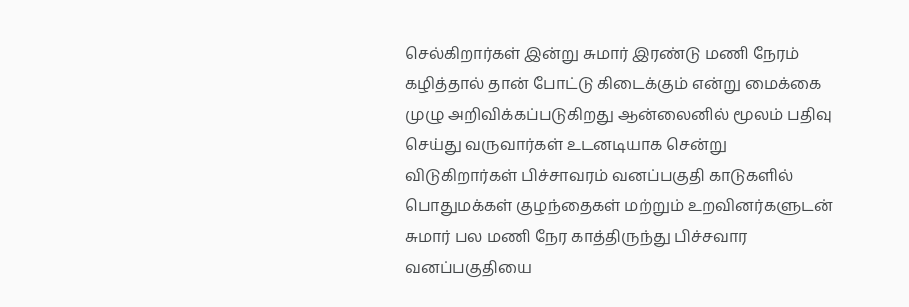செல்கிறார்கள் இன்று சுமார் இரண்டு மணி நேரம் கழித்தால் தான் போட்டு கிடைக்கும் என்று மைக்கை முழு அறிவிக்கப்படுகிறது ஆன்லைனில் மூலம் பதிவு செய்து வருவார்கள் உடனடியாக சென்று விடுகிறார்கள் பிச்சாவரம் வனப்பகுதி காடுகளில் பொதுமக்கள் குழந்தைகள் மற்றும் உறவினர்களுடன் சுமார் பல மணி நேர காத்திருந்து பிச்சவார வனப்பகுதியை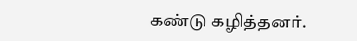கண்டு கழித்தனர்.